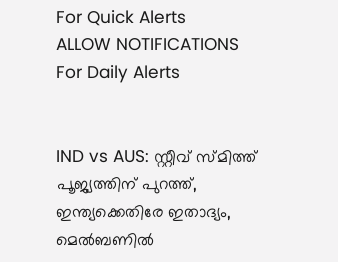For Quick Alerts
ALLOW NOTIFICATIONS
For Daily Alerts


IND vs AUS: സ്റ്റീവ് സ്മിത്ത് പൂജ്യത്തിന് പുറത്ത്, ഇന്ത്യക്കെതിരേ ഇതാദ്യം, മെല്‍ബണില്‍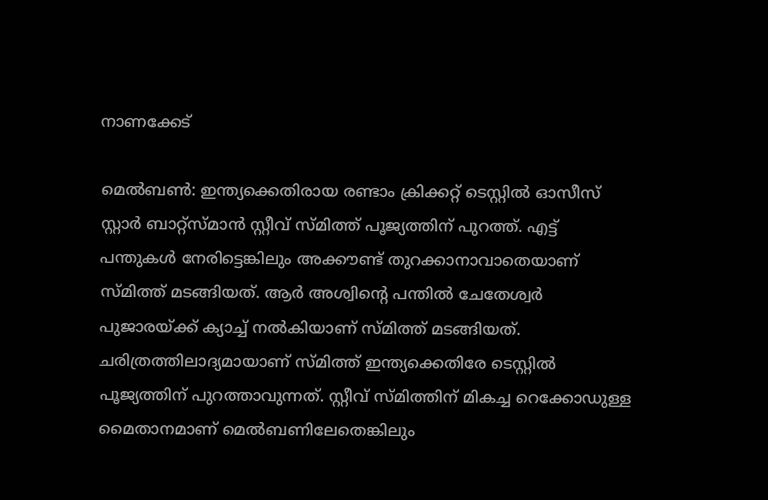നാണക്കേട്

മെല്‍ബണ്‍: ഇന്ത്യക്കെതിരായ രണ്ടാം ക്രിക്കറ്റ് ടെസ്റ്റില്‍ ഓസീസ് സ്റ്റാര്‍ ബാറ്റ്‌സ്മാന്‍ സ്റ്റീവ് സ്മിത്ത് പൂജ്യത്തിന് പുറത്ത്. എട്ട് പന്തുകള്‍ നേരിട്ടെങ്കിലും അക്കൗണ്ട് തുറക്കാനാവാതെയാണ് സ്മിത്ത് മടങ്ങിയത്. ആര്‍ അശ്വിന്റെ പന്തില്‍ ചേതേശ്വര്‍ പുജാരയ്ക്ക് ക്യാച്ച് നല്‍കിയാണ് സ്മിത്ത് മടങ്ങിയത്. ചരിത്രത്തിലാദ്യമായാണ് സ്മിത്ത് ഇന്ത്യക്കെതിരേ ടെസ്റ്റില്‍ പൂജ്യത്തിന് പുറത്താവുന്നത്. സ്റ്റീവ് സ്മിത്തിന് മികച്ച റെക്കോഡുള്ള മൈതാനമാണ് മെല്‍ബണിലേതെങ്കിലും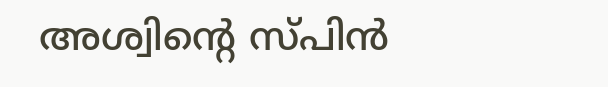അശ്വിന്റെ സ്പിന്‍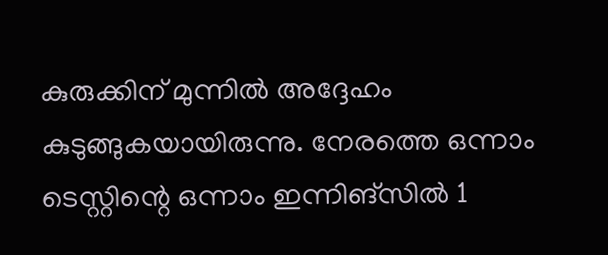കുരുക്കിന് മുന്നില്‍ അദ്ദേഹം കുടുങ്ങുകയായിരുന്നു. നേരത്തെ ഒന്നാം ടെസ്റ്റിന്റെ ഒന്നാം ഇന്നിങ്‌സില്‍ 1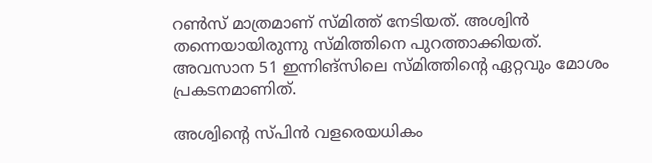റണ്‍സ് മാത്രമാണ് സ്മിത്ത് നേടിയത്. അശ്വിന്‍ തന്നെയായിരുന്നു സ്മിത്തിനെ പുറത്താക്കിയത്. അവസാന 51 ഇന്നിങ്‌സിലെ സ്മിത്തിന്റെ ഏറ്റവും മോശം പ്രകടനമാണിത്.

അശ്വിന്റെ സ്പിന്‍ വളരെയധികം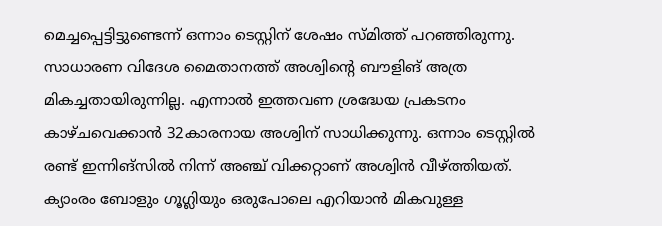മെച്ചപ്പെട്ടിട്ടുണ്ടെന്ന് ഒന്നാം ടെസ്റ്റിന് ശേഷം സ്മിത്ത് പറഞ്ഞിരുന്നു. സാധാരണ വിദേശ മൈതാനത്ത് അശ്വിന്റെ ബൗളിങ് അത്ര മികച്ചതായിരുന്നില്ല. എന്നാല്‍ ഇത്തവണ ശ്രദ്ധേയ പ്രകടനം കാഴ്ചവെക്കാന്‍ 32കാരനായ അശ്വിന് സാധിക്കുന്നു. ഒന്നാം ടെസ്റ്റില്‍ രണ്ട് ഇന്നിങ്‌സില്‍ നിന്ന് അഞ്ച് വിക്കറ്റാണ് അശ്വിന്‍ വീഴ്ത്തിയത്. ക്യാംരം ബോളും ഗൂഗ്ലിയും ഒരുപോലെ എറിയാന്‍ മികവുള്ള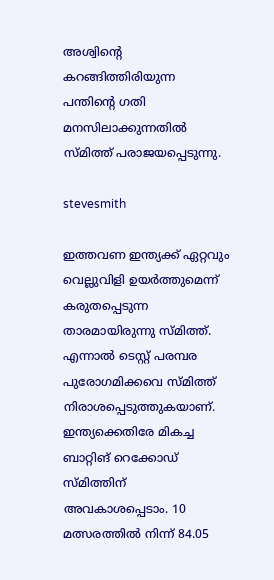അശ്വിന്റെ കറങ്ങിത്തിരിയുന്ന പന്തിന്റെ ഗതി മനസിലാക്കുന്നതില്‍ സ്മിത്ത് പരാജയപ്പെടുന്നു.

stevesmith

ഇത്തവണ ഇന്ത്യക്ക് ഏറ്റവും വെല്ലുവിളി ഉയര്‍ത്തുമെന്ന് കരുതപ്പെടുന്ന താരമായിരുന്നു സ്മിത്ത്. എന്നാല്‍ ടെസ്റ്റ് പരമ്പര പുരോഗമിക്കവെ സ്മിത്ത് നിരാശപ്പെടുത്തുകയാണ്. ഇന്ത്യക്കെതിരേ മികച്ച ബാറ്റിങ് റെക്കോഡ് സ്മിത്തിന് അവകാശപ്പെടാം. 10 മത്സരത്തില്‍ നിന്ന് 84.05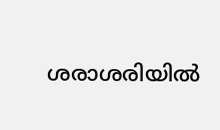ശരാശരിയില്‍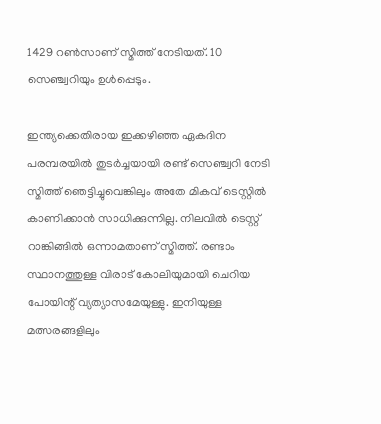1429 റണ്‍സാണ് സ്മിത്ത് നേടിയത്. 10 സെഞ്ച്വറിയും ഉള്‍പ്പെടും.

ഇന്ത്യക്കെതിരായ ഇക്കഴിഞ്ഞ ഏകദിന പരമ്പരയില്‍ തുടര്‍ച്ചയായി രണ്ട് സെഞ്ച്വറി നേടി സ്മിത്ത് ഞെട്ടിച്ചുവെങ്കിലും അതേ മികവ് ടെസ്റ്റില്‍ കാണിക്കാന്‍ സാധിക്കുന്നില്ല. നിലവില്‍ ടെസ്റ്റ് റാങ്കിങ്ങില്‍ ഒന്നാമതാണ് സ്മിത്ത്. രണ്ടാം സ്ഥാനത്തുള്ള വിരാട് കോലിയുമായി ചെറിയ പോയിന്റ് വ്യത്യാസമേയുള്ളു. ഇനിയുള്ള മത്സരങ്ങളിലും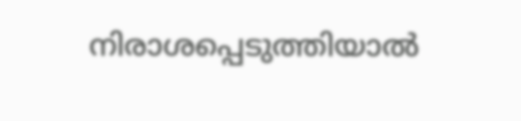നിരാശപ്പെടുത്തിയാല്‍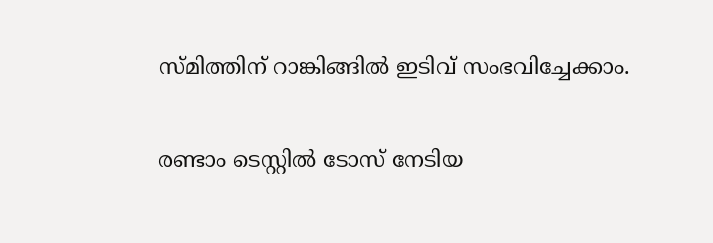സ്മിത്തിന് റാങ്കിങ്ങില്‍ ഇടിവ് സംഭവിച്ചേക്കാം.

രണ്ടാം ടെസ്റ്റില്‍ ടോസ് നേടിയ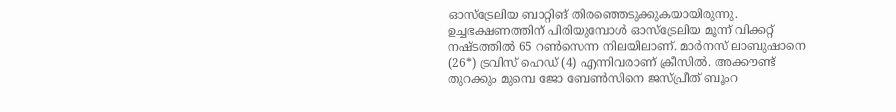ഓസ്‌ട്രേലിയ ബാറ്റിങ് തിരഞ്ഞെടുക്കുകയായിരുന്നു. ഉച്ചഭക്ഷണത്തിന് പിരിയുമ്പോള്‍ ഓസ്‌ട്രേലിയ മൂന്ന് വിക്കറ്റ് നഷ്ടത്തില്‍ 65 റണ്‍സെന്ന നിലയിലാണ്. മാര്‍നസ് ലാബുഷാനെ (26*) ട്രവിസ് ഹെഡ് (4) എന്നിവരാണ് ക്രീസില്‍. അക്കൗണ്ട് തുറക്കും മുമ്പെ ജോ ബേണ്‍സിനെ ജസ്പ്രീത് ബൂംറ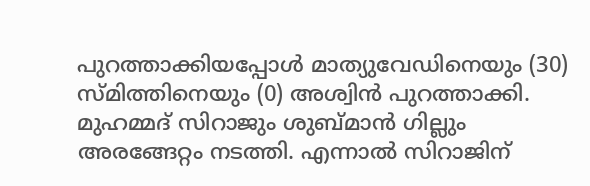പുറത്താക്കിയപ്പോള്‍ മാത്യുവേഡിനെയും (30) സ്മിത്തിനെയും (0) അശ്വിന്‍ പുറത്താക്കി. മുഹമ്മദ് സിറാജും ശുബ്മാന്‍ ഗില്ലും അരങ്ങേറ്റം നടത്തി. എന്നാല്‍ സിറാജിന്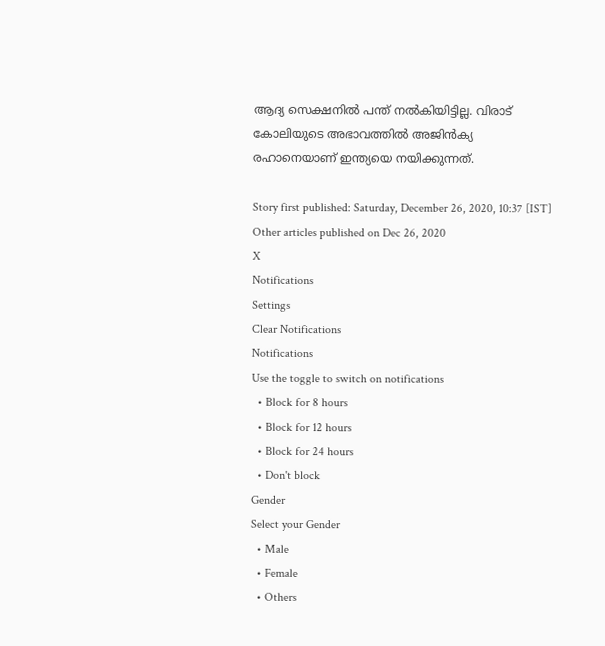ആദ്യ സെക്ഷനില്‍ പന്ത് നല്‍കിയിട്ടില്ല. വിരാട് കോലിയുടെ അഭാവത്തില്‍ അജിന്‍ക്യ രഹാനെയാണ് ഇന്ത്യയെ നയിക്കുന്നത്.

Story first published: Saturday, December 26, 2020, 10:37 [IST]
Other articles published on Dec 26, 2020
X
Notifications
Settings
Clear Notifications
Notifications
Use the toggle to switch on notifications
  • Block for 8 hours
  • Block for 12 hours
  • Block for 24 hours
  • Don't block
Gender
Select your Gender
  • Male
  • Female
  • Others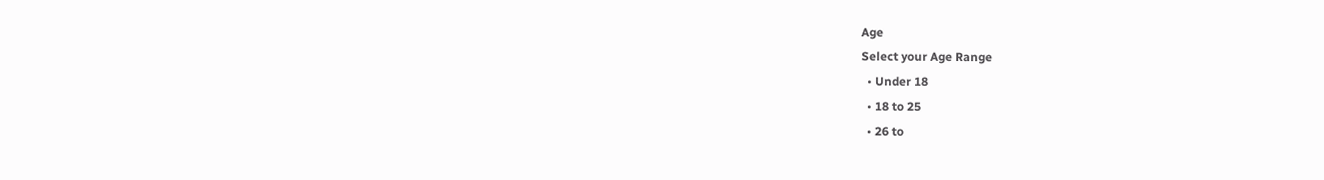Age
Select your Age Range
  • Under 18
  • 18 to 25
  • 26 to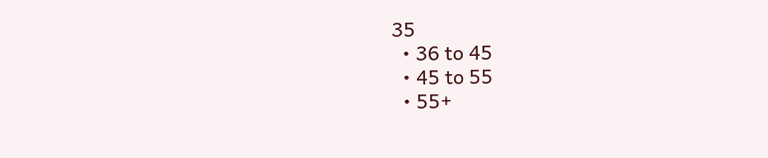35
  • 36 to 45
  • 45 to 55
  • 55+